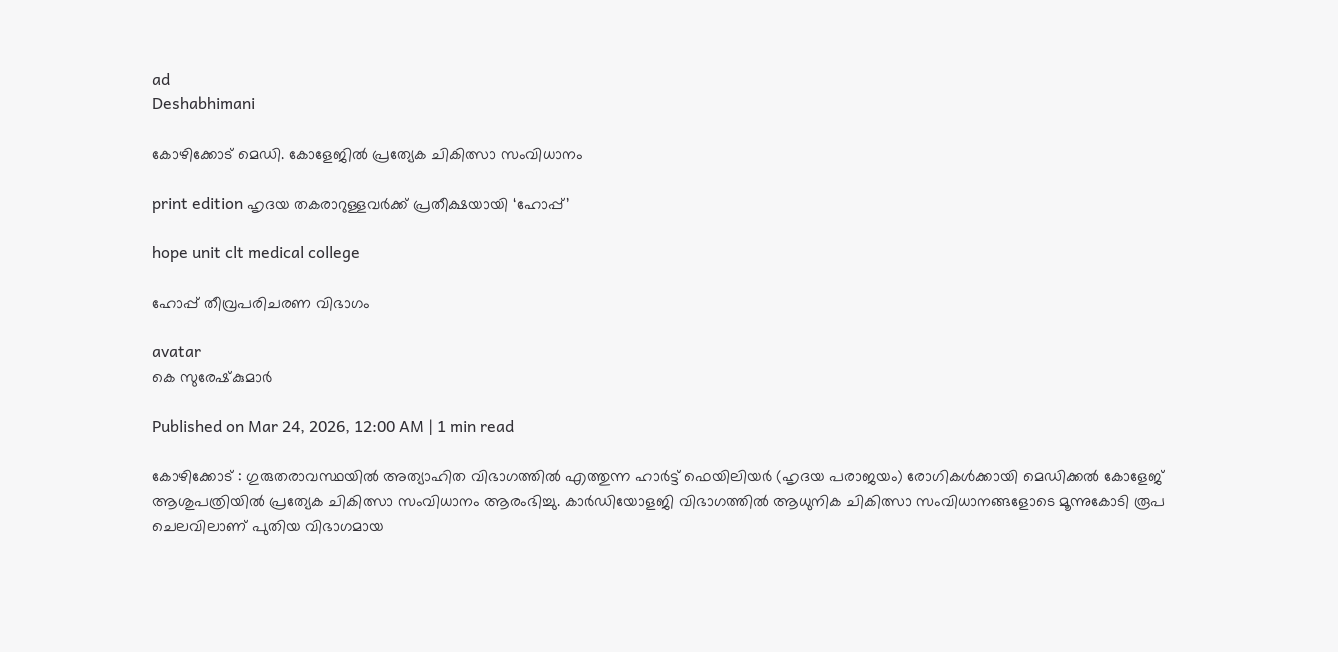ad
Deshabhimani

കോഴിക്കോട് മെഡി. കോളേജിൽ പ്രത്യേക ചികിത്സാ സംവിധാനം

print edition ഹൃദയ തകരാറുള്ളവർക്ക്‌ പ്രതീക്ഷയായി ‘ഹോപ്പ്’

hope unit clt medical college

ഹോപ്പ്‌ തീവ്രപരിചരണ വിഭാഗം

avatar
കെ സുരേഷ്‌കുമാർ

Published on Mar 24, 2026, 12:00 AM | 1 min read

കോഴിക്കോട് : ഗുരുതരാവസ്ഥയിൽ അത്യാഹിത വിഭാഗത്തിൽ എത്തുന്ന ഹാർട്ട് ഫെയിലിയർ (ഹൃദയ പരാജയം) രോഗികൾക്കായി മെഡിക്കൽ കോളേജ് ആശുപത്രിയിൽ പ്രത്യേക ചികിത്സാ സംവിധാനം ആരംഭിച്ചു. കാർഡിയോളജി വിഭാഗത്തിൽ ആധുനിക ചികിത്സാ സംവിധാനങ്ങളോടെ മൂന്നുകോടി രൂപ ചെലവിലാണ്‌ പുതിയ വിഭാഗമായ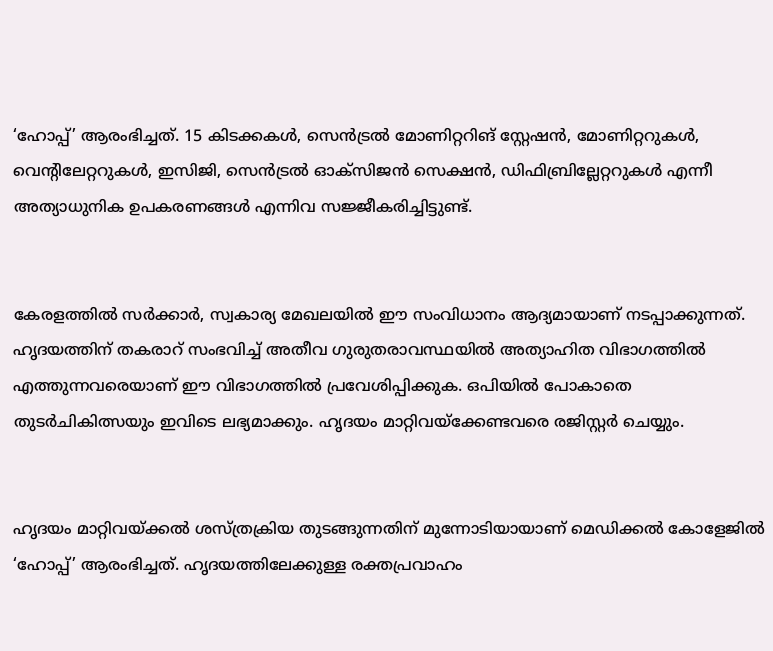‘ഹോപ്പ്’ ആരംഭിച്ചത്‌. 15 കിടക്കകൾ, സെൻട്രൽ മോണിറ്ററിങ് സ്റ്റേഷൻ, മോണിറ്ററുകൾ, വെന്റിലേറ്ററുകൾ, ഇസിജി, സെൻട്രൽ ഓക്സിജൻ സെക്ഷൻ, ഡിഫിബ്രില്ലേറ്ററുകൾ എന്നീ അത്യാധുനിക ഉപകരണങ്ങൾ എന്നിവ സജ്ജീകരിച്ചിട്ടുണ്ട്‌.


കേരളത്തിൽ സർക്കാർ, സ്വകാര്യ മേഖലയിൽ ഇ‍ൗ സംവിധാനം ആദ്യമായാണ്‌ നടപ്പാക്കുന്നത്‌. ഹൃദയത്തിന്‌ തകരാറ്‌ സംഭവിച്ച്‌ അതീവ ഗുരുതരാവസ്ഥയിൽ അത്യാഹിത വിഭാഗത്തിൽ എത്തുന്നവരെയാണ് ഈ വിഭാഗത്തിൽ പ്രവേശിപ്പിക്കുക. ഒപിയിൽ പോകാതെ തുടർചികിത്സയും ഇവിടെ ലഭ്യമാക്കും. ഹൃദയം മാറ്റിവയ്ക്കേണ്ടവരെ രജിസ്റ്റർ ചെയ്യും.


ഹൃദയം മാറ്റിവയ്ക്കൽ ശസ്ത്രക്രിയ തുടങ്ങുന്നതിന്‌ മുന്നോടിയായാണ് മെഡിക്കൽ കോളേജിൽ ‘ഹോപ്പ്’ ആരംഭിച്ചത്. ഹൃദയത്തിലേക്കുള്ള രക്തപ്രവാഹം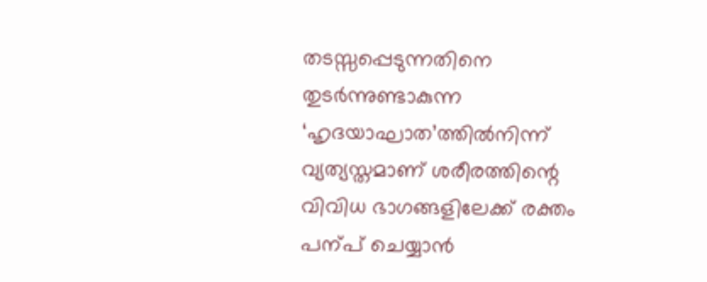തടസ്സപ്പെടുന്നതിനെ തുടർന്നുണ്ടാകുന്ന ‘ഹൃദയാഘാത’ത്തിൽനിന്ന്‌ വ്യത്യസ്തമാണ്‌ ശരീരത്തിന്റെ വിവിധ ഭാഗങ്ങളിലേക്ക്‌ രക്തം പന്പ്‌ ചെയ്യാൻ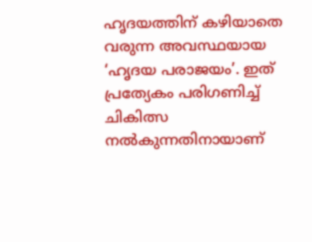ഹൃദയത്തിന്‌ കഴിയാതെ വരുന്ന അവസ്ഥയായ ‘ഹൃദയ പരാജയം’. ഇത്‌ പ്രത്യേകം പരിഗണിച്ച്‌ ചികിത്സ നൽകുന്നതിനായാണ്‌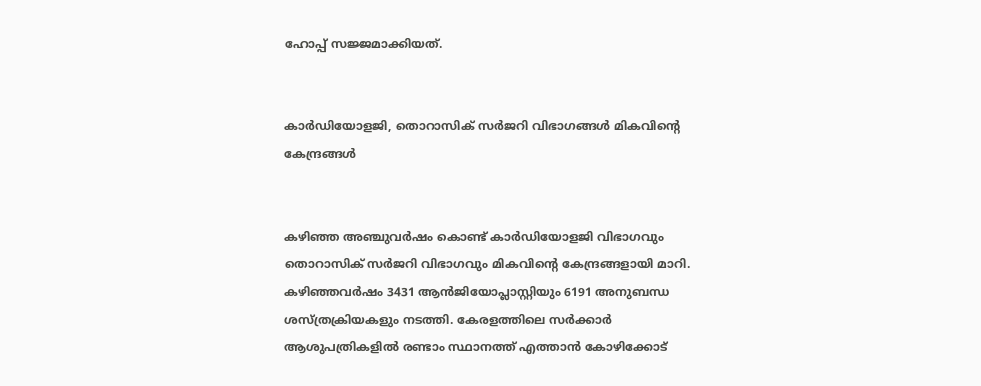ഹോപ്പ്‌ സജ്ജമാക്കിയത്‌.


കാർഡിയോളജി, തൊറാസിക് സർജറി വിഭാഗങ്ങൾ മികവിന്റെ കേന്ദ്രങ്ങൾ


കഴിഞ്ഞ അഞ്ചുവർഷം കൊണ്ട് കാർഡിയോളജി വിഭാഗവും തൊറാസിക് സർജറി വിഭാഗവും മികവിന്റെ കേന്ദ്രങ്ങളായി മാറി. കഴിഞ്ഞവർഷം 3431 ആൻജിയോപ്ലാസ്റ്റിയും 6191 അനുബന്ധ ശസ്ത്രക്രിയകളും നടത്തി. കേരളത്തിലെ സർക്കാർ ആശുപത്രികളിൽ രണ്ടാം സ്ഥാനത്ത് എത്താൻ കോഴിക്കോട്‌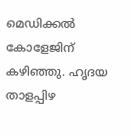മെഡിക്കൽ കോളേജിന്‌ കഴിഞ്ഞു. ഹൃദയ താളപ്പിഴ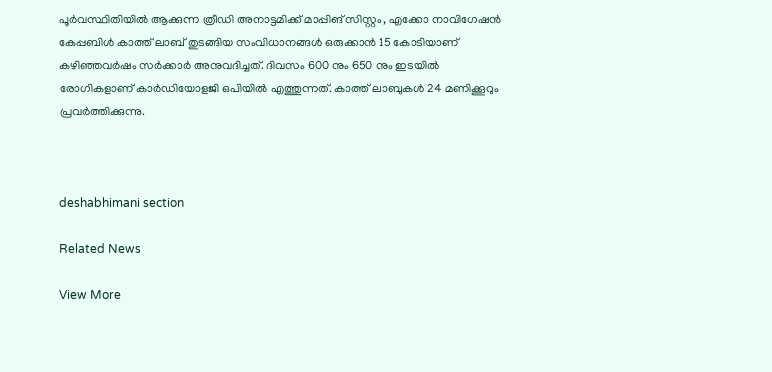പൂർവസ്ഥിതിയിൽ ആക്കുന്ന ത്രീഡി അനാട്ടമിക്ക് മാപ്പിങ് സിസ്റ്റം, എക്കോ നാവിഗേഷൻ കേപ്പബിൾ കാത്ത് ലാബ് തുടങ്ങിയ സംവിധാനങ്ങൾ ഒരുക്കാൻ 15 കോടിയാണ്‌ കഴിഞ്ഞവർഷം സർക്കാർ അനുവദിച്ചത്. ദിവസം 600 നും 650 നും ഇടയിൽ രോഗികളാണ്‌ കാർഡിയോളജി ഒപിയിൽ എത്തുന്നത്‌. കാത്ത്‌ ലാബുകൾ 24 മണിക്കൂറും പ്രവർത്തിക്കുന്നു.



deshabhimani section

Related News

View More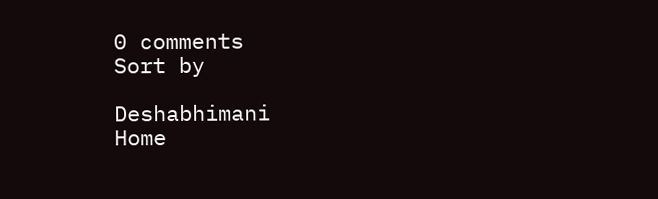0 comments
Sort by

Deshabhimani
Home